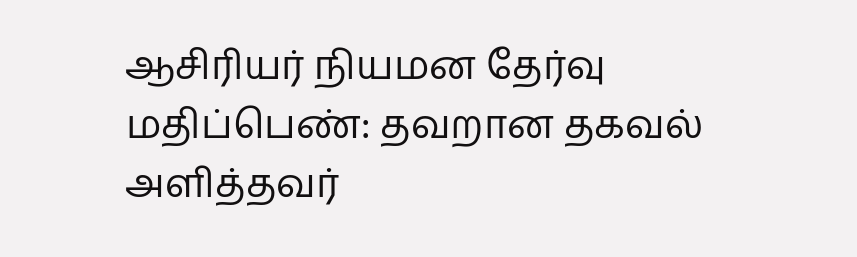ஆசிரியர் நியமன தேர்வு மதிப்பெண்: தவறான தகவல் அளித்தவர்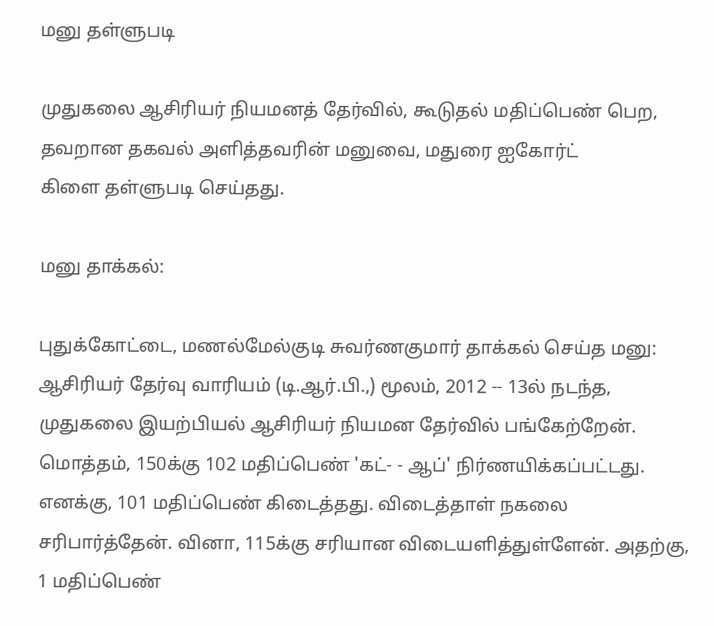மனு தள்ளுபடி

முதுகலை ஆசிரியர் நியமனத் தேர்வில், கூடுதல் மதிப்பெண் பெற, தவறான தகவல் அளித்தவரின் மனுவை, மதுரை ஐகோர்ட்
கிளை தள்ளுபடி செய்தது.

மனு தாக்கல்:

புதுக்கோட்டை, மணல்மேல்குடி சுவர்ணகுமார் தாக்கல் செய்த மனு: ஆசிரியர் தேர்வு வாரியம் (டி.ஆர்.பி.,) மூலம், 2012 -- 13ல் நடந்த, முதுகலை இயற்பியல் ஆசிரியர் நியமன தேர்வில் பங்கேற்றேன். மொத்தம், 150க்கு 102 மதிப்பெண் 'கட்- - ஆப்' நிர்ணயிக்கப்பட்டது. எனக்கு, 101 மதிப்பெண் கிடைத்தது. விடைத்தாள் நகலை சரிபார்த்தேன். வினா, 115க்கு சரியான விடையளித்துள்ளேன். அதற்கு, 1 மதிப்பெண்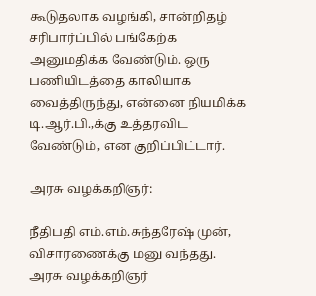கூடுதலாக வழங்கி, சான்றிதழ் சரிபார்ப்பில் பங்கேற்க அனுமதிக்க வேண்டும். ஒரு பணியிடத்தை காலியாக வைத்திருந்து, என்னை நியமிக்க டி.ஆர்.பி.,க்கு உத்தரவிட வேண்டும், என குறிப்பிட்டார்.

அரசு வழக்கறிஞர்:

நீதிபதி எம்.எம்.சுந்தரேஷ் முன், விசாரணைக்கு மனு வந்தது. அரசு வழக்கறிஞர்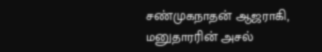சண்முகநாதன் ஆஜராகி, மனுதாரரின் அசல்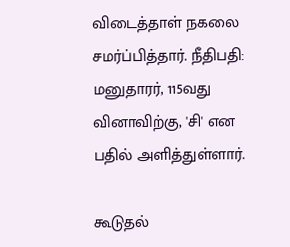விடைத்தாள் நகலை சமர்ப்பித்தார். நீதிபதி: மனுதாரர், 115வது வினாவிற்கு, 'சி' என பதில் அளித்துள்ளார்.

கூடுதல்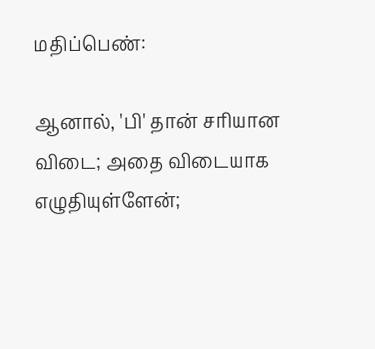மதிப்பெண்:

ஆனால், 'பி' தான் சரியான விடை; அதை விடையாக எழுதியுள்ளேன்;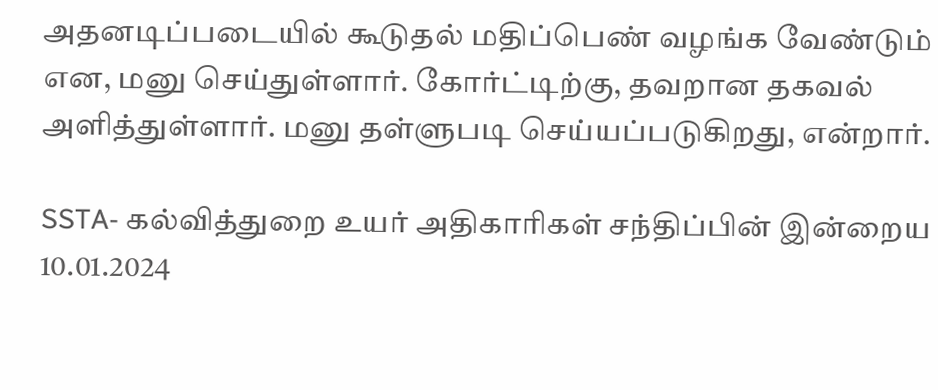அதனடிப்படையில் கூடுதல் மதிப்பெண் வழங்க வேண்டும் என, மனு செய்துள்ளார். கோர்ட்டிற்கு, தவறான தகவல் அளித்துள்ளார். மனு தள்ளுபடி செய்யப்படுகிறது, என்றார்.

SSTA- கல்வித்துறை உயர் அதிகாரிகள் சந்திப்பின் இன்றைய 10.01.2024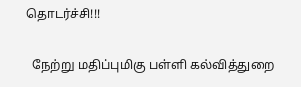தொடர்ச்சி!!!

  நேற்று மதிப்புமிகு பள்ளி கல்வித்துறை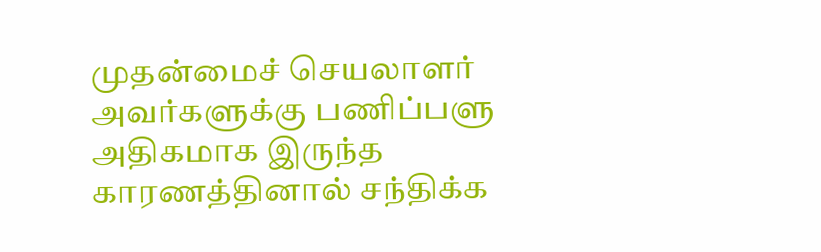முதன்மைச் செயலாளர் அவர்களுக்கு பணிப்பளு அதிகமாக இருந்த காரணத்தினால் சந்திக்க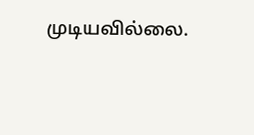முடியவில்லை.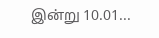இன்று 10.01...